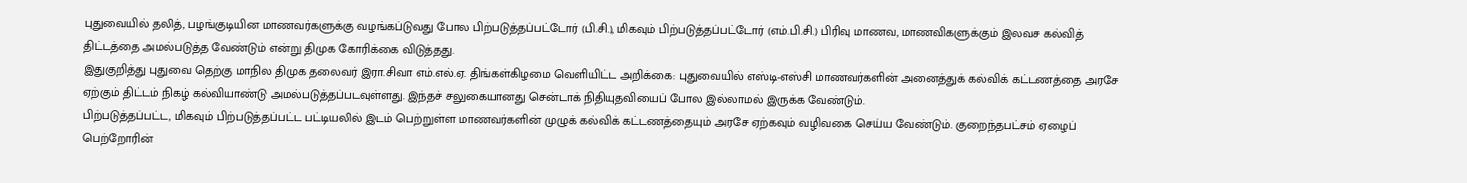புதுவையில் தலித், பழங்குடியின மாணவர்களுக்கு வழங்கப்டுவது போல பிற்படுத்தப்பட்டோர் (பி.சி.), மிகவும் பிற்படுத்தப்பட்டோர் (எம்.பி.சி.) பிரிவு மாணவ, மாணவிகளுக்கும் இலவச கல்வித் திட்டத்தை அமல்படுத்த வேண்டும் என்று திமுக கோரிக்கை விடுத்தது.
இதுகுறித்து புதுவை தெற்கு மாநில திமுக தலைவர் இரா.சிவா எம்.எல்.ஏ. திங்கள்கிழமை வெளியிட்ட அறிக்கை: புதுவையில் எஸ்டி-எஸ்சி மாணவர்களின் அனைத்துக் கல்விக் கட்டணத்தை அரசே ஏற்கும் திட்டம் நிகழ் கல்வியாண்டு அமல்படுத்தப்படவுள்ளது. இந்தச் சலுகையானது சென்டாக் நிதியுதவியைப் போல இல்லாமல் இருக்க வேண்டும்.
பிற்படுத்தப்பட்ட, மிகவும் பிற்படுத்தப்பட்ட பட்டியலில் இடம் பெற்றுள்ள மாணவர்களின் முழுக் கல்விக் கட்டணத்தையும் அரசே ஏற்கவும் வழிவகை செய்ய வேண்டும். குறைந்தபட்சம் ஏழைப் பெற்றோரின்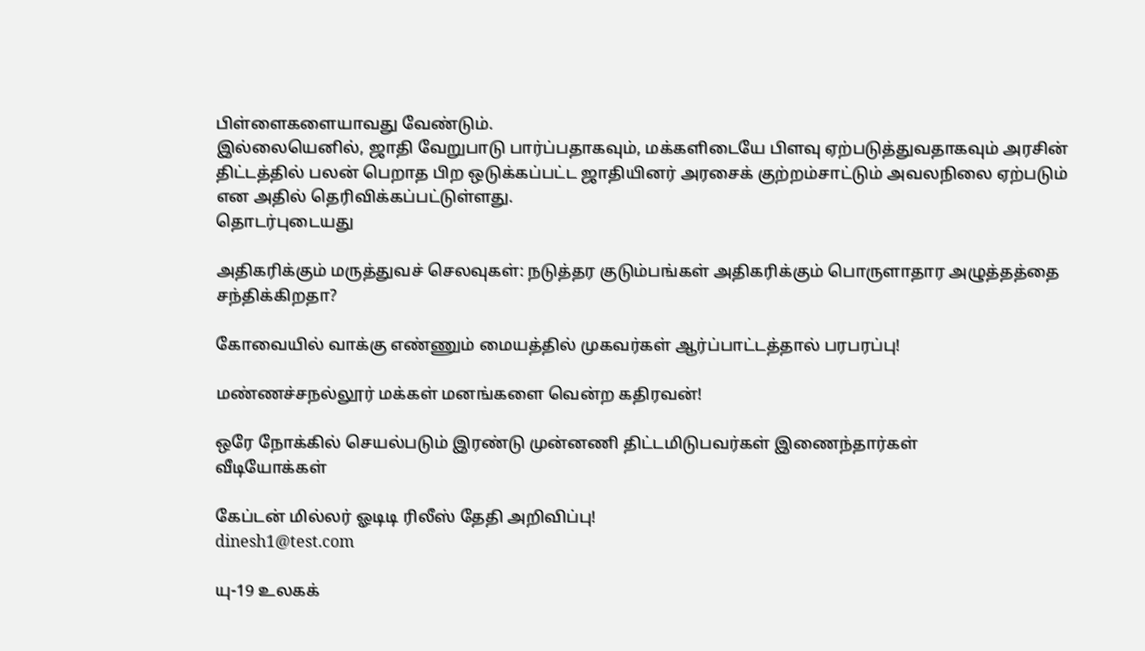பிள்ளைகளையாவது வேண்டும்.
இல்லையெனில், ஜாதி வேறுபாடு பார்ப்பதாகவும், மக்களிடையே பிளவு ஏற்படுத்துவதாகவும் அரசின் திட்டத்தில் பலன் பெறாத பிற ஒடுக்கப்பட்ட ஜாதியினர் அரசைக் குற்றம்சாட்டும் அவலநிலை ஏற்படும் என அதில் தெரிவிக்கப்பட்டுள்ளது.
தொடர்புடையது

அதிகரிக்கும் மருத்துவச் செலவுகள்: நடுத்தர குடும்பங்கள் அதிகரிக்கும் பொருளாதார அழுத்தத்தை சந்திக்கிறதா?

கோவையில் வாக்கு எண்ணும் மையத்தில் முகவர்கள் ஆர்ப்பாட்டத்தால் பரபரப்பு!

மண்ணச்சநல்லூர் மக்கள் மனங்களை வென்ற கதிரவன்!

ஒரே நோக்கில் செயல்படும் இரண்டு முன்னணி திட்டமிடுபவர்கள் இணைந்தார்கள்
வீடியோக்கள்

கேப்டன் மில்லர் ஓடிடி ரிலீஸ் தேதி அறிவிப்பு!
dinesh1@test.com

யு-19 உலகக்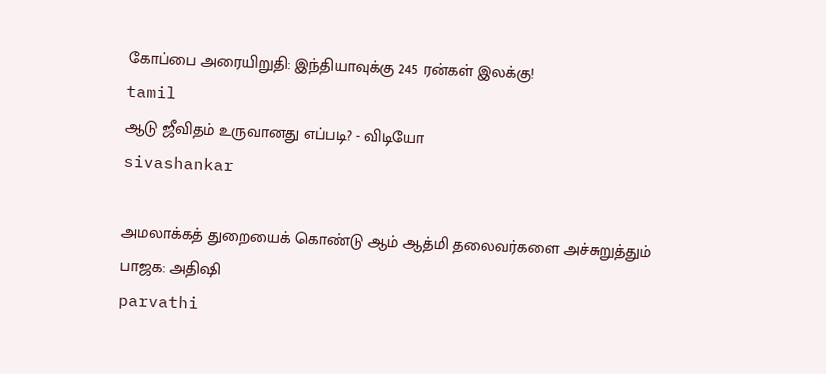கோப்பை அரையிறுதி: இந்தியாவுக்கு 245 ரன்கள் இலக்கு!
tamil
ஆடு ஜீவிதம் உருவானது எப்படி? - விடியோ
sivashankar

அமலாக்கத் துறையைக் கொண்டு ஆம் ஆத்மி தலைவர்களை அச்சுறுத்தும் பாஜக: அதிஷி
parvathi